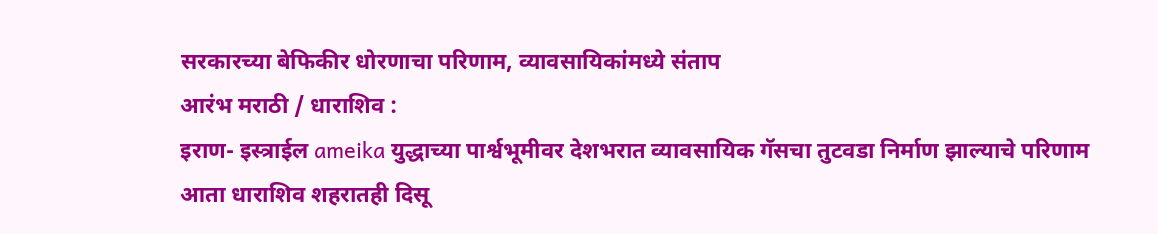सरकारच्या बेफिकीर धोरणाचा परिणाम, व्यावसायिकांमध्ये संताप
आरंभ मराठी / धाराशिव :
इराण- इस्त्राईल ameika युद्धाच्या पार्श्वभूमीवर देशभरात व्यावसायिक गॅसचा तुटवडा निर्माण झाल्याचे परिणाम आता धाराशिव शहरातही दिसू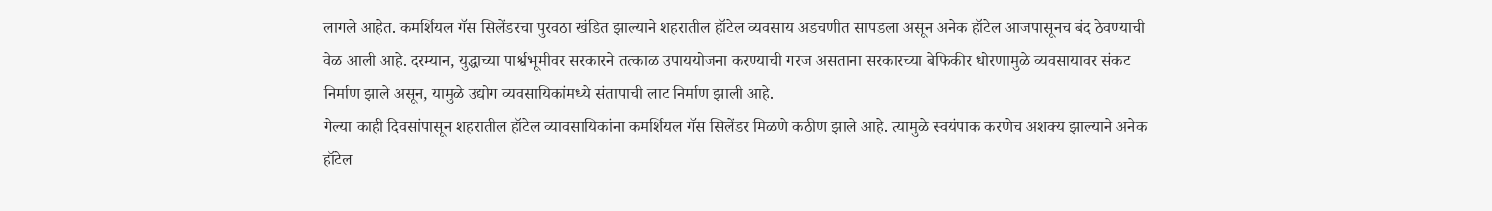लागले आहेत. कमर्शियल गॅस सिलेंडरचा पुरवठा खंडित झाल्याने शहरातील हॉटेल व्यवसाय अडचणीत सापडला असून अनेक हॉटेल आजपासूनच बंद ठेवण्याची वेळ आली आहे. दरम्यान, युद्धाच्या पार्श्वभूमीवर सरकारने तत्काळ उपाययोजना करण्याची गरज असताना सरकारच्या बेफिकीर धोरणामुळे व्यवसायावर संकट निर्माण झाले असून, यामुळे उद्योग व्यवसायिकांमध्ये संतापाची लाट निर्माण झाली आहे.
गेल्या काही दिवसांपासून शहरातील हॉटेल व्यावसायिकांना कमर्शियल गॅस सिलेंडर मिळणे कठीण झाले आहे. त्यामुळे स्वयंपाक करणेच अशक्य झाल्याने अनेक हॉटेल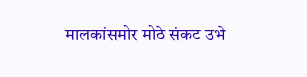मालकांसमोर मोठे संकट उभे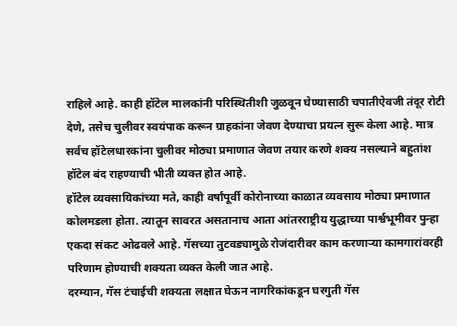राहिले आहे. काही हॉटेल मालकांनी परिस्थितीशी जुळवून घेण्यासाठी चपातीऐवजी तंदूर रोटी देणे, तसेच चुलीवर स्वयंपाक करून ग्राहकांना जेवण देण्याचा प्रयत्न सुरू केला आहे. मात्र सर्वच हॉटेलधारकांना चुलीवर मोठ्या प्रमाणात जेवण तयार करणे शक्य नसल्याने बहुतांश हॉटेल बंद राहण्याची भीती व्यक्त होत आहे.
हॉटेल व्यवसायिकांच्या मते, काही वर्षांपूर्वी कोरोनाच्या काळात व्यवसाय मोठ्या प्रमाणात कोलमडला होता. त्यातून सावरत असतानाच आता आंतरराष्ट्रीय युद्धाच्या पार्श्वभूमीवर पुन्हा एकदा संकट ओढवले आहे. गॅसच्या तुटवड्यामुळे रोजंदारीवर काम करणाऱ्या कामगारांवरही परिणाम होण्याची शक्यता व्यक्त केली जात आहे.
दरम्यान, गॅस टंचाईची शक्यता लक्षात घेऊन नागरिकांकडून घरगुती गॅस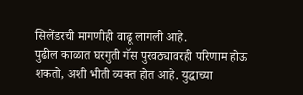सिलेंडरची मागणीही वाढू लागली आहे.
पुढील काळात घरगुती गॅस पुरवठ्यावरही परिणाम होऊ शकतो, अशी भीती व्यक्त होत आहे. युद्धाच्या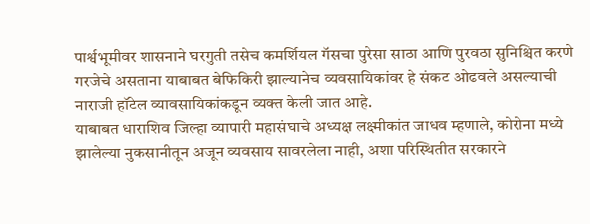पार्श्वभूमीवर शासनाने घरगुती तसेच कमर्शियल गॅसचा पुरेसा साठा आणि पुरवठा सुनिश्चित करणे गरजेचे असताना याबाबत बेफिकिरी झाल्यानेच व्यवसायिकांवर हे संकट ओढवले असल्याची नाराजी हॉटेल व्यावसायिकांकडून व्यक्त केली जात आहे.
याबाबत धाराशिव जिल्हा व्यापारी महासंघाचे अध्यक्ष लक्ष्मीकांत जाधव म्हणाले, कोरोना मध्ये झालेल्या नुकसानीतून अजून व्यवसाय सावरलेला नाही, अशा परिस्थितीत सरकारने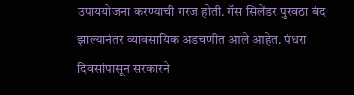उपाययोजना करण्याची गरज होती. गॅस सिलेंडर पुरवठा बंद झाल्यानंतर व्यावसायिक अडचणीत आले आहेत. पंधरा दिवसांपासून सरकारने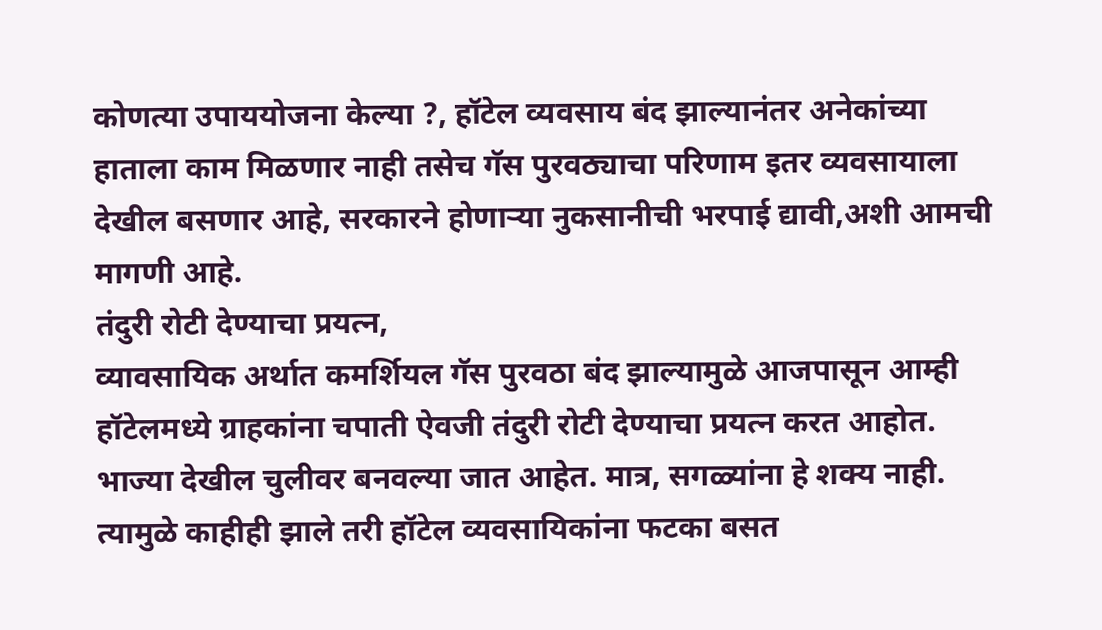कोणत्या उपाययोजना केल्या ?, हॉटेल व्यवसाय बंद झाल्यानंतर अनेकांच्या हाताला काम मिळणार नाही तसेच गॅस पुरवठ्याचा परिणाम इतर व्यवसायाला देखील बसणार आहे, सरकारने होणाऱ्या नुकसानीची भरपाई द्यावी,अशी आमची मागणी आहे.
तंदुरी रोटी देण्याचा प्रयत्न,
व्यावसायिक अर्थात कमर्शियल गॅस पुरवठा बंद झाल्यामुळे आजपासून आम्ही हॉटेलमध्ये ग्राहकांना चपाती ऐवजी तंदुरी रोटी देण्याचा प्रयत्न करत आहोत. भाज्या देखील चुलीवर बनवल्या जात आहेत. मात्र, सगळ्यांना हे शक्य नाही. त्यामुळे काहीही झाले तरी हॉटेल व्यवसायिकांना फटका बसत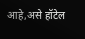आहे,असे हॉटेल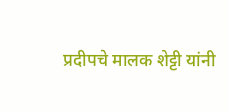प्रदीपचे मालक शेट्टी यांनी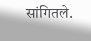सांगितले.